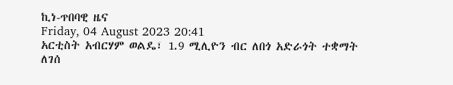ኪነ-ጥበባዊ ዜና
Friday, 04 August 2023 20:41
አርቲስት አብርሃም ወልዴ፣ 1.9 ሚሊዮን ብር ለበጎ አድራጎት ተቋማት ለገሰ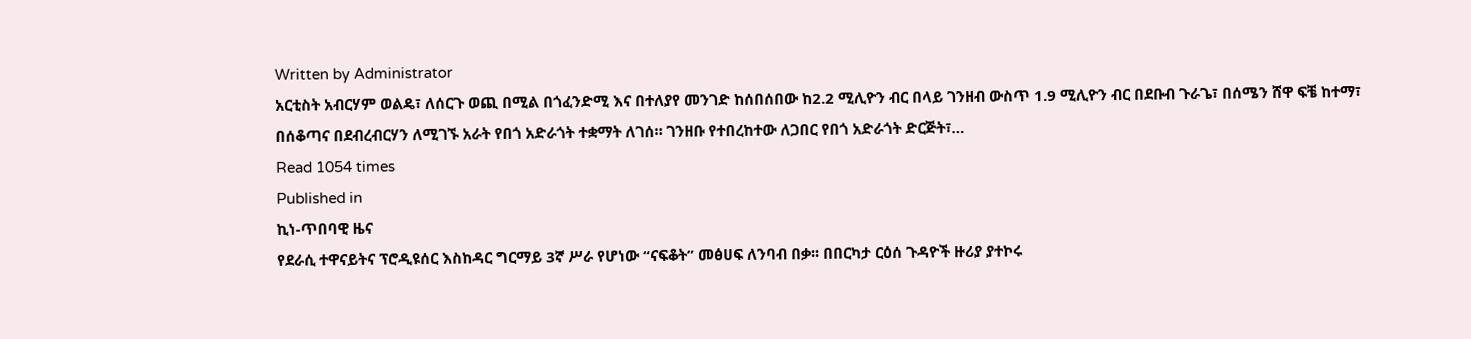Written by Administrator
አርቲስት አብርሃም ወልዴ፣ ለሰርጉ ወጪ በሚል በጎፈንድሚ እና በተለያየ መንገድ ከሰበሰበው ከ2.2 ሚሊዮን ብር በላይ ገንዘብ ውስጥ 1.9 ሚሊዮን ብር በደቡብ ጉራጌ፣ በሰሜን ሸዋ ፍቼ ከተማ፣ በሰቆጣና በደብረብርሃን ለሚገኙ አራት የበጎ አድራጎት ተቋማት ለገሰ። ገንዘቡ የተበረከተው ለጋበር የበጎ አድራጎት ድርጅት፣…
Read 1054 times
Published in
ኪነ-ጥበባዊ ዜና
የደራሲ ተዋናይትና ፕሮዲዩሰር እስከዳር ግርማይ 3ኛ ሥራ የሆነው “ናፍቆት” መፅሀፍ ለንባብ በቃ፡፡ በበርካታ ርዕሰ ጉዳዮች ዙሪያ ያተኮሩ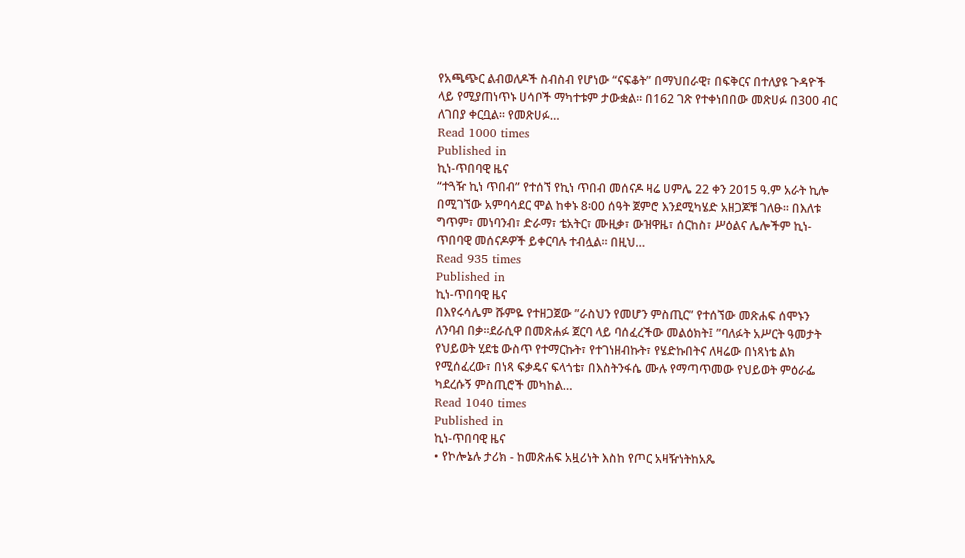የአጫጭር ልብወለዶች ስብስብ የሆነው “ናፍቆት” በማህበራዊ፣ በፍቅርና በተለያዩ ጉዳዮች ላይ የሚያጠነጥኑ ሀሳቦች ማካተቱም ታውቋል፡፡ በ162 ገጽ የተቀነበበው መጽሀፉ በ300 ብር ለገበያ ቀርቧል፡፡ የመጽሀፉ…
Read 1000 times
Published in
ኪነ-ጥበባዊ ዜና
“ተጓዥ ኪነ ጥበብ” የተሰኘ የኪነ ጥበብ መሰናዶ ዛሬ ሀምሌ 22 ቀን 2015 ዓ.ም አራት ኪሎ በሚገኘው አምባሳደር ሞል ከቀኑ 8፡00 ሰዓት ጀምሮ እንደሚካሄድ አዘጋጆቹ ገለፁ፡፡ በእለቱ ግጥም፣ መነባንብ፣ ድራማ፣ ቴአትር፣ ሙዚቃ፣ ውዝዋዜ፣ ሰርከስ፣ ሥዕልና ሌሎችም ኪነ-ጥበባዊ መሰናዶዎች ይቀርባሉ ተብሏል፡፡ በዚህ…
Read 935 times
Published in
ኪነ-ጥበባዊ ዜና
በእየሩሳሌም ሹምዬ የተዘጋጀው ”ራስህን የመሆን ምስጢር” የተሰኘው መጽሐፍ ሰሞኑን ለንባብ በቃ፡፡ደራሲዋ በመጽሐፉ ጀርባ ላይ ባሰፈረችው መልዕክት፤ ”ባለፉት አሥርት ዓመታት የህይወት ሂደቴ ውስጥ የተማርኩት፣ የተገነዘብኩት፣ የሄድኩበትና ለዛሬው በነጻነቴ ልክ የሚሰፈረው፣ በነጻ ፍቃዴና ፍላጎቴ፣ በእስትንፋሴ ሙሉ የማጣጥመው የህይወት ምዕራፌ ካደረሱኝ ምስጢሮች መካከል…
Read 1040 times
Published in
ኪነ-ጥበባዊ ዜና
• የኮሎኔሉ ታሪክ - ከመጽሐፍ አዟሪነት እስከ የጦር አዛዥነትከአጼ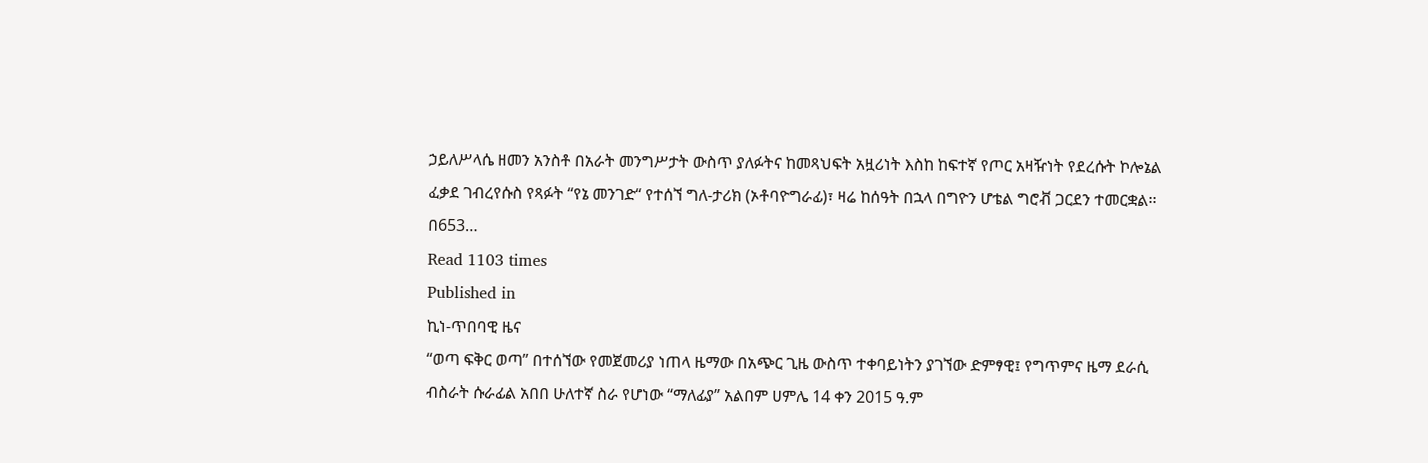ኃይለሥላሴ ዘመን አንስቶ በአራት መንግሥታት ውስጥ ያለፉትና ከመጻህፍት አዟሪነት እስከ ከፍተኛ የጦር አዛዥነት የደረሱት ኮሎኔል ፈቃደ ገብረየሱስ የጻፉት “የኔ መንገድ“ የተሰኘ ግለ-ታሪክ (ኦቶባዮግራፊ)፣ ዛሬ ከሰዓት በኋላ በግዮን ሆቴል ግሮቭ ጋርደን ተመርቋል፡፡በ653…
Read 1103 times
Published in
ኪነ-ጥበባዊ ዜና
“ወጣ ፍቅር ወጣ” በተሰኘው የመጀመሪያ ነጠላ ዜማው በአጭር ጊዜ ውስጥ ተቀባይነትን ያገኘው ድምፃዊ፤ የግጥምና ዜማ ደራሲ ብስራት ሱራፊል አበበ ሁለተኛ ስራ የሆነው “ማለፊያ” አልበም ሀምሌ 14 ቀን 2015 ዓ.ም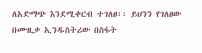ለአድማጭ እንደሚቀርብ ተገለፀ፡፡ ይህንን የገለፀው በሙዚቃ ኢንዱስትሪው በስፋት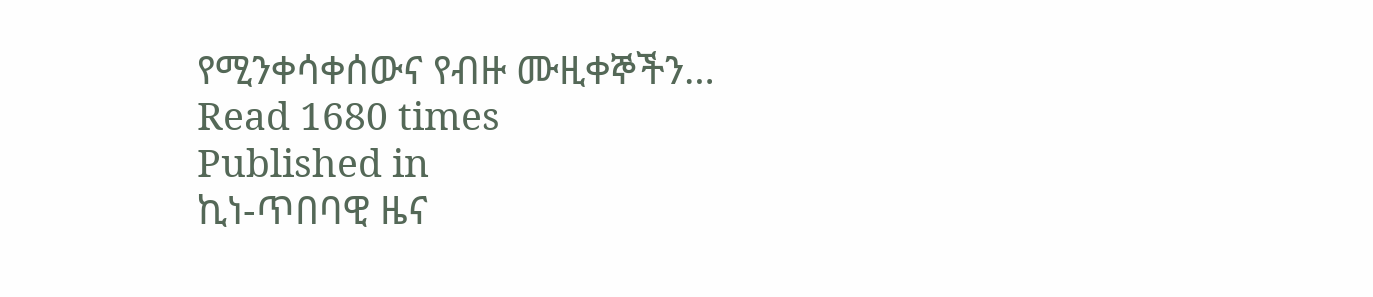የሚንቀሳቀሰውና የብዙ ሙዚቀኞችን…
Read 1680 times
Published in
ኪነ-ጥበባዊ ዜና